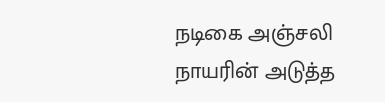நடிகை அஞ்சலி நாயரின் அடுத்த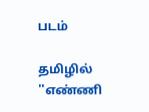படம்

தமிழில் ''எண்ணி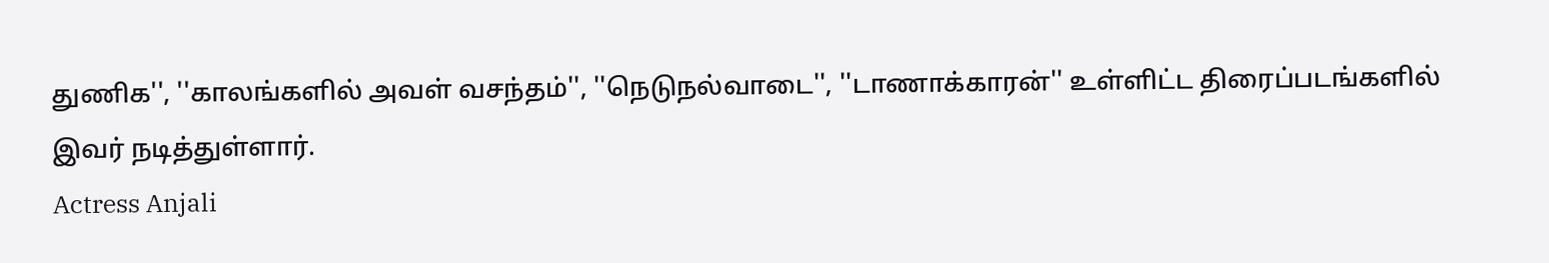துணிக'', ''காலங்களில் அவள் வசந்தம்'', ''நெடுநல்வாடை'', ''டாணாக்காரன்'' உள்ளிட்ட திரைப்படங்களில் இவர் நடித்துள்ளார்.
Actress Anjali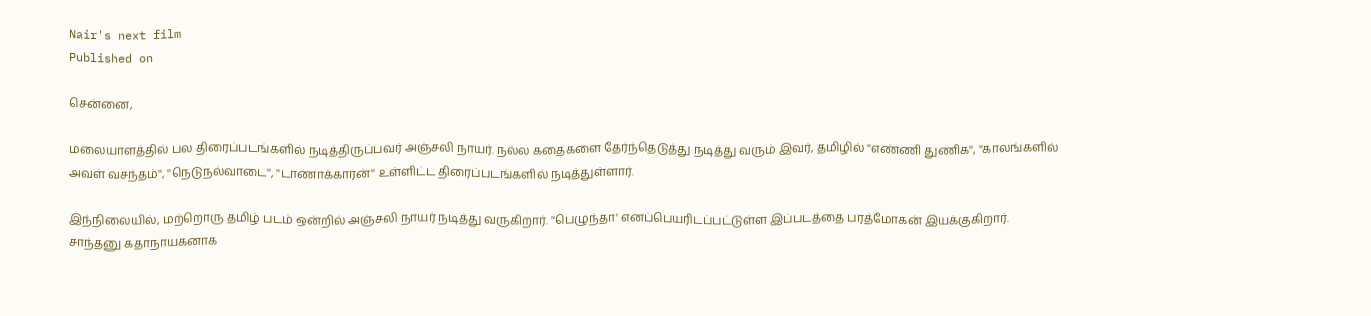Nair's next film
Published on

சென்னை,

மலையாளத்தில் பல திரைப்படங்களில் நடித்திருப்பவர் அஞ்சலி நாயர். நல்ல கதைகளை தேர்ந்தெடுத்து நடித்து வரும் இவர், தமிழில் ''எண்ணி துணிக'', ''காலங்களில் அவள் வசந்தம்'', ''நெடுநல்வாடை'', ''டாணாக்காரன்'' உள்ளிட்ட திரைப்படங்களில் நடித்துள்ளார்.

இந்நிலையில், மற்றொரு தமிழ் படம் ஒன்றில் அஞ்சலி நாயர் நடித்து வருகிறார். ''பெழுந்தா' எனப்பெயரிடப்பட்டுள்ள இப்படத்தை பரத்மோகன் இயக்குகிறார். சாந்தனு கதாநாயகனாக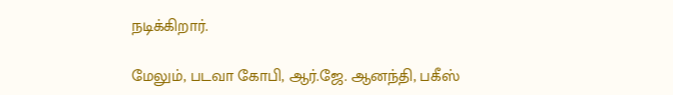நடிக்கிறார்.

மேலும், படவா கோபி, ஆர்.ஜே. ஆனந்தி, பகீஸ்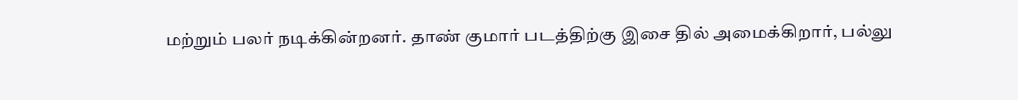மற்றும் பலர் நடிக்கின்றனர். தாண் குமார் படத்திற்கு இசை தில் அமைக்கிறார், பல்லு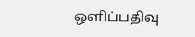ஒளிப்பதிவு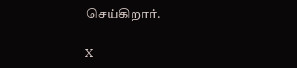செய்கிறார்.

X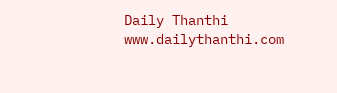Daily Thanthi
www.dailythanthi.com